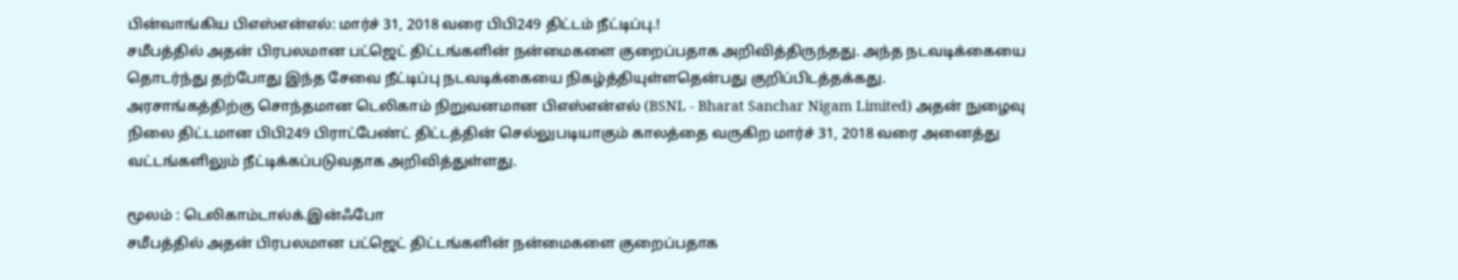பின்வாங்கிய பிஎஸ்என்எல்: மார்ச் 31, 2018 வரை பிபி249 திட்டம் நீட்டிப்பு.!
சமீபத்தில் அதன் பிரபலமான பட்ஜெட் திட்டங்களின் நன்மைகளை குறைப்பதாக அறிவித்திருந்தது. அந்த நடவடிக்கையை தொடர்ந்து தற்போது இந்த சேவை நீட்டிப்பு நடவடிக்கையை நிகழ்த்தியுள்ளதென்பது குறிப்பிடத்தக்கது.
அரசாங்கத்திற்கு சொந்தமான டெலிகாம் நிறுவனமான பிஎஸ்என்எல் (BSNL - Bharat Sanchar Nigam Limited) அதன் நுழைவு நிலை திட்டமான பிபி249 பிராட்பேண்ட் திட்டத்தின் செல்லுபடியாகும் காலத்தை வருகிற மார்ச் 31, 2018 வரை அனைத்து வட்டங்களிலும் நீட்டிக்கப்படுவதாக அறிவித்துள்ளது.

மூலம் : டெலிகாம்டால்க்.இன்ஃபோ
சமீபத்தில் அதன் பிரபலமான பட்ஜெட் திட்டங்களின் நன்மைகளை குறைப்பதாக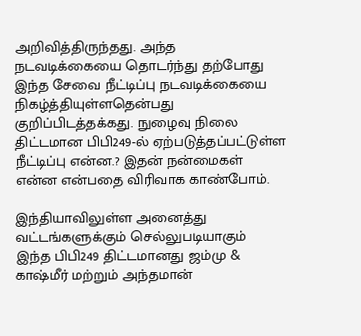அறிவித்திருந்தது. அந்த நடவடிக்கையை தொடர்ந்து தற்போது இந்த சேவை நீட்டிப்பு நடவடிக்கையை நிகழ்த்தியுள்ளதென்பது குறிப்பிடத்தக்கது. நுழைவு நிலை திட்டமான பிபி249-ல் ஏற்படுத்தப்பட்டுள்ள நீட்டிப்பு என்ன.? இதன் நன்மைகள் என்ன என்பதை விரிவாக காண்போம்.

இந்தியாவிலுள்ள அனைத்து வட்டங்களுக்கும் செல்லுபடியாகும்
இந்த பிபி249 திட்டமானது ஜம்மு & காஷ்மீர் மற்றும் அந்தமான்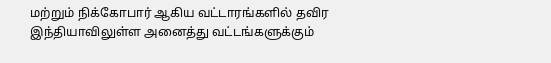மற்றும் நிக்கோபார் ஆகிய வட்டாரங்களில் தவிர இந்தியாவிலுள்ள அனைத்து வட்டங்களுக்கும்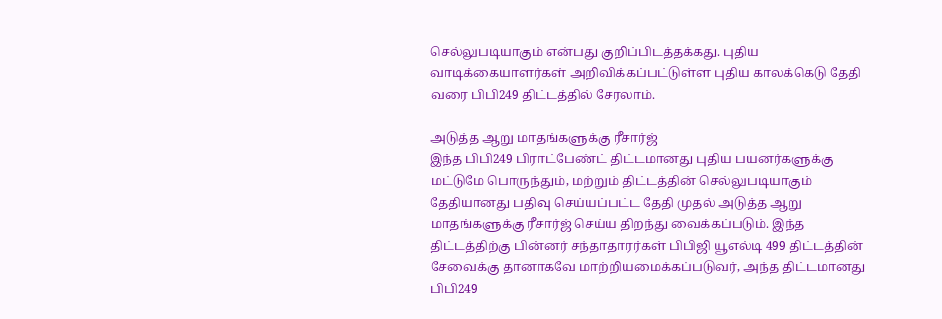செல்லுபடியாகும் என்பது குறிப்பிடத்தக்கது. புதிய வாடிக்கையாளர்கள் அறிவிக்கப்பட்டுள்ள புதிய காலக்கெடு தேதி வரை பிபி249 திட்டத்தில் சேரலாம்.

அடுத்த ஆறு மாதங்களுக்கு ரீசார்ஜ்
இந்த பிபி249 பிராட்பேண்ட் திட்டமானது புதிய பயனர்களுக்கு மட்டுமே பொருந்தும், மற்றும் திட்டத்தின் செல்லுபடியாகும் தேதியானது பதிவு செய்யப்பட்ட தேதி முதல் அடுத்த ஆறு மாதங்களுக்கு ரீசார்ஜ் செய்ய திறந்து வைக்கப்படும். இந்த திட்டத்திற்கு பின்னர் சந்தாதாரர்கள் பிபிஜி யூஎல்டி 499 திட்டத்தின் சேவைக்கு தானாகவே மாற்றியமைக்கப்படுவர், அந்த திட்டமானது பிபி249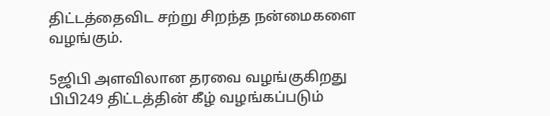திட்டத்தைவிட சற்று சிறந்த நன்மைகளை வழங்கும்.

5ஜிபி அளவிலான தரவை வழங்குகிறது
பிபி249 திட்டத்தின் கீழ் வழங்கப்படும்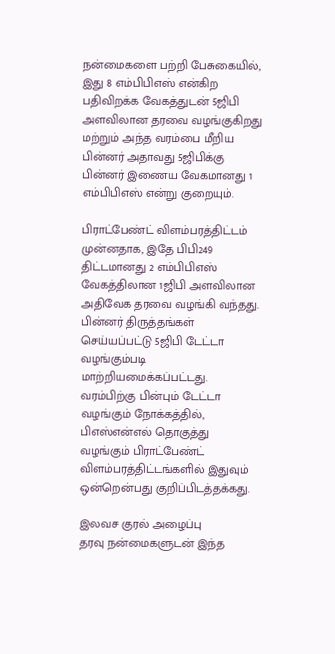நன்மைகளை பற்றி பேசுகையில், இது 8 எம்பிபிஎஸ் என்கிற பதிவிறக்க வேகத்துடன் 5ஜிபி அளவிலான தரவை வழங்குகிறது மற்றும் அந்த வரம்பை மீறிய பின்னர் அதாவது 5ஜிபிக்கு பின்னர் இணைய வேகமானது 1 எம்பிபிஎஸ் என்று குறையும்.

பிராட்பேண்ட் விளம்பரத்திட்டம்
முன்னதாக, இதே பிபி249 திட்டமானது 2 எம்பிபிஎஸ் வேகத்திலான 1ஜிபி அளவிலான அதிவேக தரவை வழங்கி வந்தது. பின்னர் திருத்தங்கள் செய்யப்பட்டு 5ஜிபி டேட்டா வழங்கும்படி மாற்றியமைக்கப்பட்டது. வரம்பிற்கு பின்பும் டேட்டா வழங்கும் நோக்கத்தில், பிஎஸ்என்எல் தொகுத்து வழங்கும் பிராட்பேண்ட் விளம்பரத்திட்டங்களில் இதுவும் ஒன்றென்பது குறிப்பிடத்தக்கது.

இலவச குரல் அழைப்பு
தரவு நன்மைகளுடன் இந்த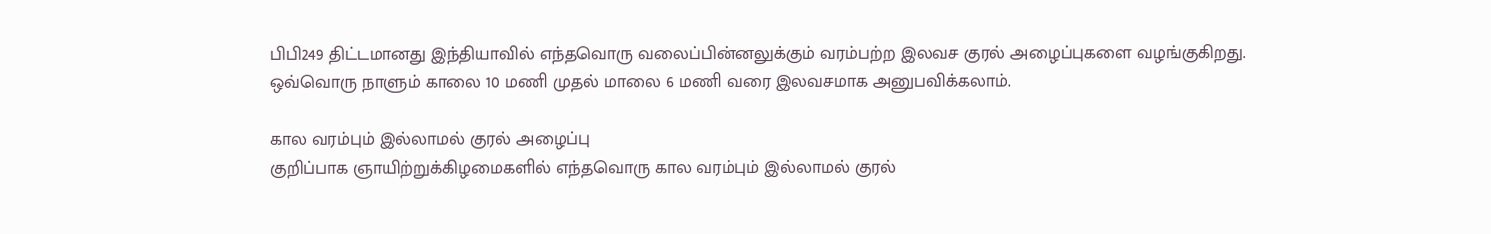பிபி249 திட்டமானது இந்தியாவில் எந்தவொரு வலைப்பின்னலுக்கும் வரம்பற்ற இலவச குரல் அழைப்புகளை வழங்குகிறது. ஒவ்வொரு நாளும் காலை 10 மணி முதல் மாலை 6 மணி வரை இலவசமாக அனுபவிக்கலாம்.

கால வரம்பும் இல்லாமல் குரல் அழைப்பு
குறிப்பாக ஞாயிற்றுக்கிழமைகளில் எந்தவொரு கால வரம்பும் இல்லாமல் குரல்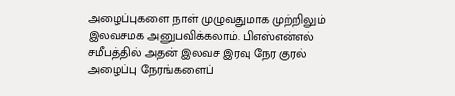அழைப்புகளை நாள் முழுவதுமாக முற்றிலும் இலவசமக அனுபவிக்கலாம். பிஎஸ்என்எல் சமீபத்தில் அதன் இலவச இரவு நேர குரல் அழைப்பு நேரங்களைப்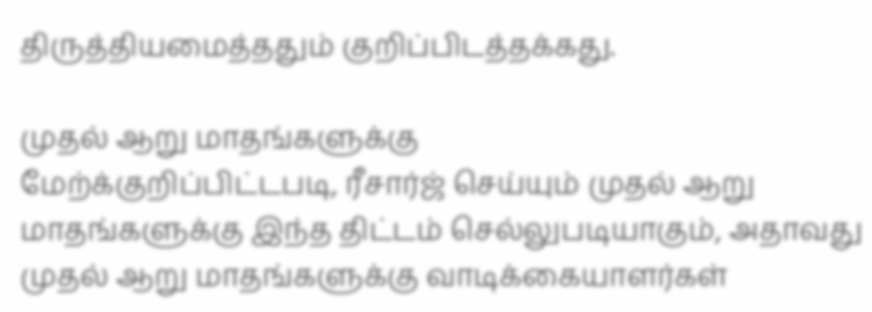திருத்தியமைத்ததும் குறிப்பிடத்தக்கது.

முதல் ஆறு மாதங்களுக்கு
மேற்க்குறிப்பிட்டபடி, ரீசார்ஜ் செய்யும் முதல் ஆறு மாதங்களுக்கு இந்த திட்டம் செல்லுபடியாகும், அதாவது முதல் ஆறு மாதங்களுக்கு வாடிக்கையாளர்கள்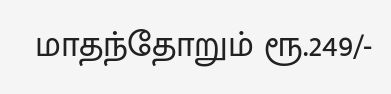மாதந்தோறும் ரூ.249/-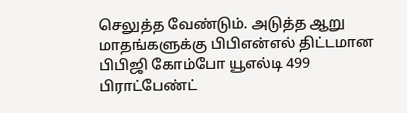செலுத்த வேண்டும். அடுத்த ஆறு மாதங்களுக்கு பிபிஎன்எல் திட்டமான பிபிஜி கோம்போ யூஎல்டி 499 பிராட்பேண்ட்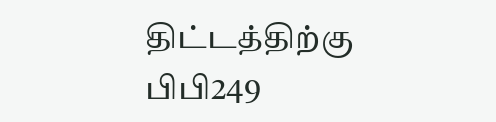திட்டத்திற்கு பிபி249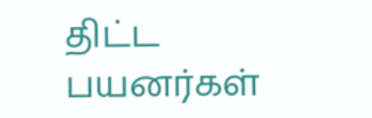திட்ட பயனர்கள்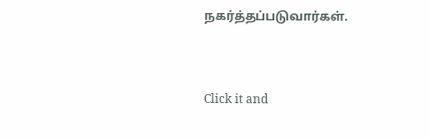நகர்த்தப்படுவார்கள்.


Click it and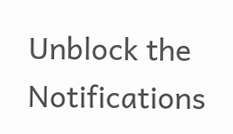Unblock the Notifications